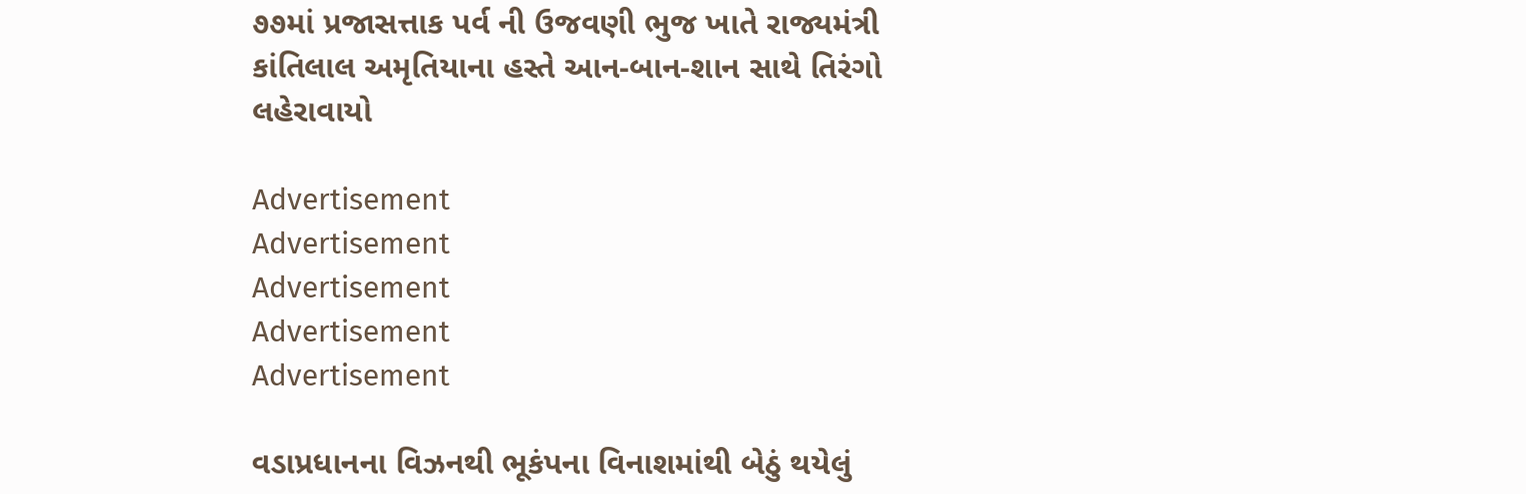૭૭માં પ્રજાસત્તાક પર્વ ની ઉજવણી ભુજ ખાતે રાજ્યમંત્રી કાંતિલાલ અમૃતિયાના હસ્તે આન-બાન-શાન સાથે તિરંગો લહેરાવાયો

Advertisement
Advertisement
Advertisement
Advertisement
Advertisement

વડાપ્રધાનના વિઝનથી ભૂકંપના વિનાશમાંથી બેઠું થયેલું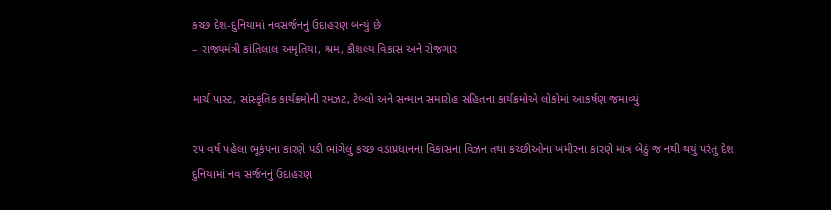કચ્છ દેશ-દુનિયામાં નવસર્જનનું ઉદાહરણ બન્યું છે
– રાજ્યમંત્રી કાંતિલાલ અમૃતિયા, શ્રમ, કૌશલ્ય વિકાસ અને રોજગાર

માર્ચ પાસ્ટ, સાંસ્કૃતિક કાર્યક્રમોની રમઝટ, ટેબ્લો અને સન્માન સમારોહ સહિતના કાર્યક્રમોએ લોકોમાં આકર્ષણ જમાવ્યું

૨૫ વર્ષ પહેલા ભૂકંપના કારણે પડી ભાંગેલું કચ્છ વડાપ્રધાનના વિકાસના વિઝન તથા કચ્છીઓના ખમીરના કારણે માત્ર બેઠું જ નથી થયું પરંતુ દેશ દુનિયામાં નવ સર્જનનું ઉદાહરણ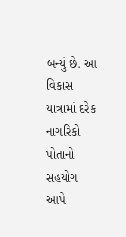બન્યું છે. આ વિકાસ યાત્રામાં દરેક નાગરિકો પોતાનો સહયોગ આપે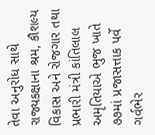તેવા અનુરોધ સાથે રાજ્યકક્ષાના શ્રમ, કૌશલ્ય વિકાસ અને રોજગાર તથા પ્રભારી મંત્રી કાંતિલાલ અમૃતિયાએ ભુજ ખાતે ૭૭માં પ્રજાસત્તાક પર્વે ગર્વભેર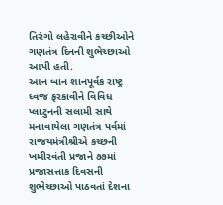તિરંગો લહેરાવીને કચ્છીઓને ગણતંત્ર દિનની શુભેચ્છાઓ આપી હતી.
આન બાન શાનપૂર્વક રાષ્ટ્ર ધ્વજ ફરકાવીને વિવિધ પ્લાટુનની સલામી સાથે મનાવાયેલા ગણતંત્ર પર્વમાં રાજયમંત્રીશ્રીએ કચ્છની ખમીરવંતી પ્રજાને ૭૭માં પ્રજાસત્તાક દિવસની શુભેચ્છાઓ પાઠવતાં દેશના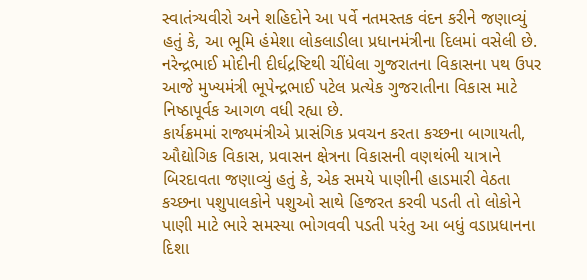સ્વાતંત્ર્યવીરો અને શહિદોને આ પર્વે નતમસ્તક વંદન કરીને જણાવ્યું હતું કે, આ ભૂમિ હંમેશા લોકલાડીલા પ્રધાનમંત્રીના દિલમાં વસેલી છે. નરેન્દ્રભાઈ મોદીની દીર્ઘદ્રષ્ટિથી ચીંધેલા ગુજરાતના વિકાસના પથ ઉપર આજે મુખ્યમંત્રી ભૂપેન્દ્રભાઈ પટેલ પ્રત્યેક ગુજરાતીના વિકાસ માટે નિષ્ઠાપૂર્વક આગળ વધી રહ્યા છે.
કાર્યક્રમમાં રાજ્યમંત્રીએ પ્રાસંગિક પ્રવચન કરતા કચ્છના બાગાયતી, ઔદ્યોગિક વિકાસ, પ્રવાસન ક્ષેત્રના વિકાસની વણથંભી યાત્રાને બિરદાવતા જણાવ્યું હતું કે, એક સમયે પાણીની હાડમારી વેઠતા કચ્છના પશુપાલકોને પશુઓ સાથે હિજરત કરવી પડતી તો લોકોને પાણી માટે ભારે સમસ્યા ભોગવવી પડતી પરંતુ આ બધું વડાપ્રધાનના દિશા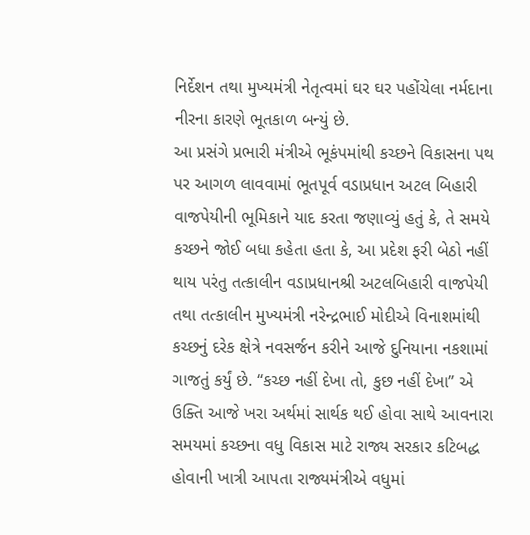નિર્દેશન તથા મુખ્યમંત્રી નેતૃત્વમાં ઘર ઘર પહોંચેલા નર્મદાના નીરના કારણે ભૂતકાળ બન્યું છે.
આ પ્રસંગે પ્રભારી મંત્રીએ ભૂકંપમાંથી કચ્છને વિકાસના પથ પર આગળ લાવવામાં ભૂતપૂર્વ વડાપ્રધાન અટલ બિહારી વાજપેયીની ભૂમિકાને યાદ કરતા જણાવ્યું હતું કે, તે સમયે કચ્છને જોઈ બધા કહેતા હતા કે, આ પ્રદેશ ફરી બેઠો નહીં થાય પરંતુ તત્કાલીન વડાપ્રધાનશ્રી અટલબિહારી વાજપેયી તથા તત્કાલીન મુખ્યમંત્રી નરેન્દ્રભાઈ મોદીએ વિનાશમાંથી કચ્છનું દરેક ક્ષેત્રે નવસર્જન કરીને આજે દુનિયાના નકશામાં ગાજતું કર્યું છે. “કચ્છ નહીં દેખા તો, કુછ નહીં દેખા” એ ઉક્તિ આજે ખરા અર્થમાં સાર્થક થઈ હોવા સાથે આવનારા સમયમાં કચ્છના વધુ વિકાસ માટે રાજ્ય સરકાર કટિબદ્ધ હોવાની ખાત્રી આપતા રાજ્યમંત્રીએ વધુમાં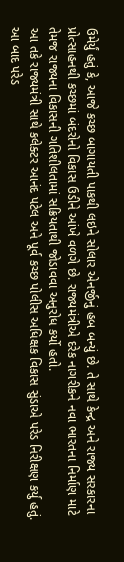ઉમેર્યું હતું કે, આજે કચ્છ બાગાયતી પાકથી લઇને સોલાર એનર્જીનું હબ બન્યું છે. તે સાથે કેન્દ્ર અને રાજ્ય સરકારના પ્રોત્સાહનથી કચ્છમાં બંદરોનો વિકાસ ઉડીને આંખે વળગે છે. રાજ્યમંત્રીએ દરેક નાગરીકને નવા ભારતના નિર્માણ માટે તેમજ રાજ્યના વિકાસની ગતિશીલતામાં સક્રિયતાથી જોડાવવા અનુરોધ કર્યો હતો.
આ તકે રાજ્યમંત્રી સાથે કલેક્ટર આનંદ પટેલ અને પૂર્વ કચ્છ પોલીસ અધિક્ષક વિકાસ સુંડાએ પરેડ નિરીક્ષણ કર્યુ હતું. આ બાદ પરેડ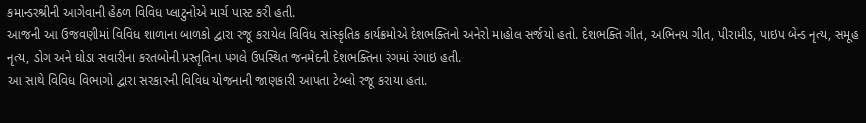કમાન્ડરશ્રીની આગેવાની હેઠળ વિવિધ પ્લાટુનોએ માર્ચ પાસ્ટ કરી હતી.
આજની આ ઉજવણીમાં વિવિધ શાળાના બાળકો દ્વારા રજૂ કરાયેલ વિવિધ સાંસ્કૃતિક કાર્યક્રમોએ દેશભક્તિનો અનેરો માહોલ સર્જયો હતો. દેશભક્તિ ગીત, અભિનય ગીત, પીરામીડ, પાઇપ બેન્ડ નૃત્ય, સમૂહ નૃત્ય, ડોગ અને ઘોડા સવારીના કરતબોની પ્રસ્તૃતિના પગલે ઉપસ્થિત જનમેદની દેશભક્તિના રંગમાં રંગાઇ હતી.
આ સાથે વિવિધ વિભાગો દ્વારા સરકારની વિવિધ યોજનાની જાણકારી આપતા ટેબ્લો રજૂ કરાયા હતા.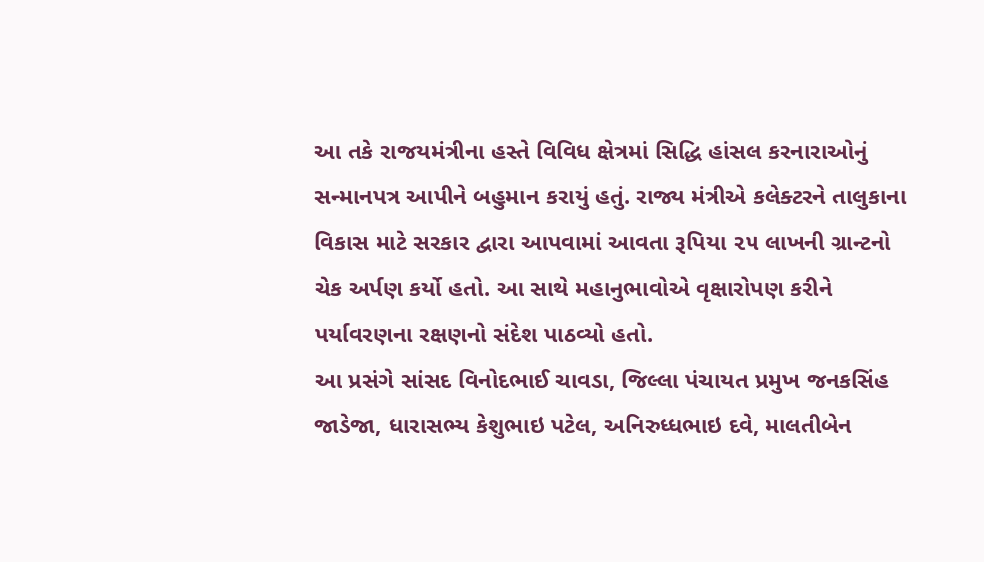આ તકે રાજયમંત્રીના હસ્તે વિવિધ ક્ષેત્રમાં સિદ્ધિ હાંસલ કરનારાઓનું સન્માનપત્ર આપીને બહુમાન કરાયું હતું. રાજ્ય મંત્રીએ કલેક્ટરને તાલુકાના વિકાસ માટે સરકાર દ્વારા આપવામાં આવતા રૂપિયા ૨૫ લાખની ગ્રાન્ટનો ચેક અર્પણ કર્યો હતો. આ સાથે મહાનુભાવોએ વૃક્ષારોપણ કરીને પર્યાવરણના રક્ષણનો સંદેશ પાઠવ્યો હતો.
આ પ્રસંગે સાંસદ વિનોદભાઈ ચાવડા, જિલ્લા પંચાયત પ્રમુખ જનકસિંહ જાડેજા, ધારાસભ્ય કેશુભાઇ પટેલ, અનિરુધ્ધભાઇ દવે, માલતીબેન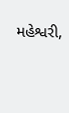મહેશ્વરી,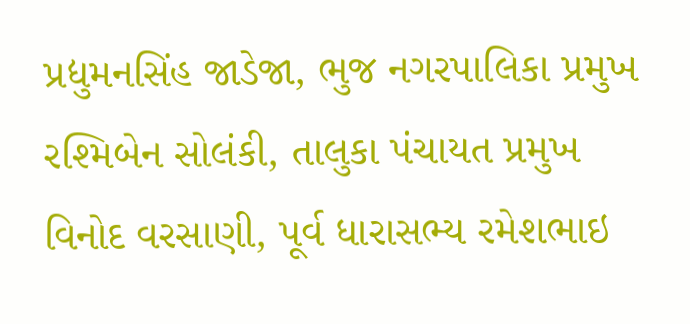પ્રદ્યુમનસિંહ જાડેજા, ભુજ નગરપાલિકા પ્રમુખ રશ્મિબેન સોલંકી, તાલુકા પંચાયત પ્રમુખ વિનોદ વરસાણી, પૂર્વ ધારાસભ્ય રમેશભાઇ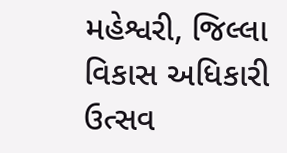મહેશ્વરી, જિલ્લા વિકાસ અધિકારી ઉત્સવ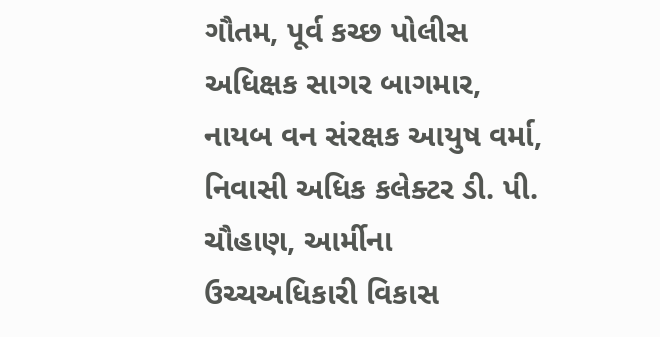ગૌતમ, પૂર્વ કચ્છ પોલીસ અધિક્ષક સાગર બાગમાર, નાયબ વન સંરક્ષક આયુષ વર્મા, નિવાસી અધિક કલેક્ટર ડી. પી. ચૌહાણ, આર્મીના ઉચ્ચઅધિકારી વિકાસ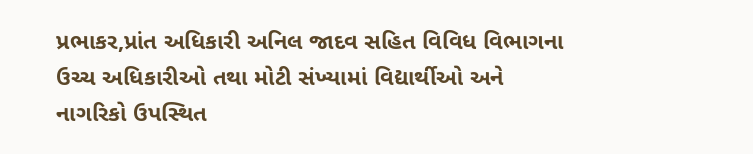પ્રભાકર,પ્રાંત અધિકારી અનિલ જાદવ સહિત વિવિધ વિભાગના ઉચ્ચ અધિકારીઓ તથા મોટી સંખ્યામાં વિદ્યાર્થીઓ અને નાગરિકો ઉપસ્થિત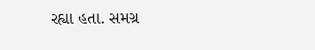રહ્યા હતા. સમગ્ર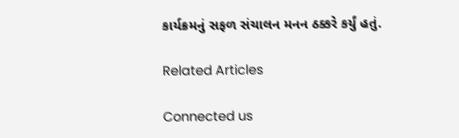કાર્યક્રમનું સફળ સંચાલન મનન ઠક્કરે કર્યું હતું.

Related Articles

Connected us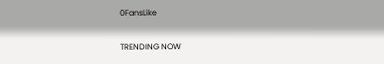0FansLike

TRENDING NOW